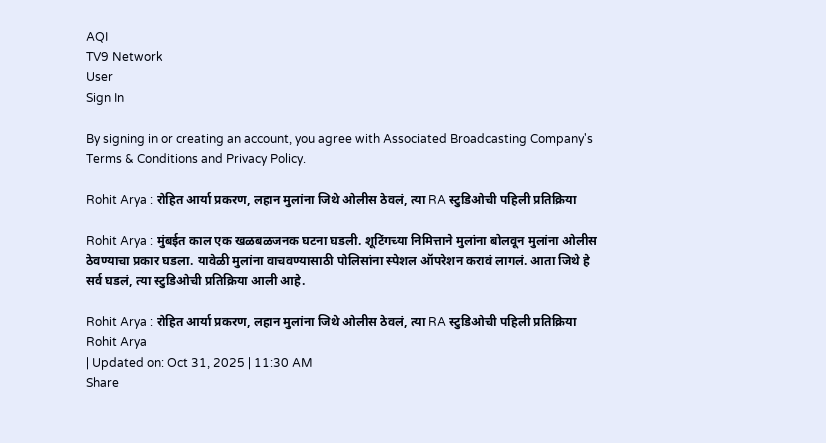AQI
TV9 Network
User
Sign In

By signing in or creating an account, you agree with Associated Broadcasting Company's Terms & Conditions and Privacy Policy.

Rohit Arya : रोहित आर्या प्रकरण, लहान मुलांना जिथे ओलीस ठेवलं, त्या RA स्टुडिओची पहिली प्रतिक्रिया

Rohit Arya : मुंबईत काल एक खळबळजनक घटना घडली. शूटिंगच्या निमित्ताने मुलांना बोलवून मुलांना ओलीस ठेवण्याचा प्रकार घडला. यावेळी मुलांना वाचवण्यासाठी पोलिसांना स्पेशल ऑपरेशन करावं लागलं. आता जिथे हे सर्व घडलं, त्या स्टुडिओची प्रतिक्रिया आली आहे.

Rohit Arya : रोहित आर्या प्रकरण, लहान मुलांना जिथे ओलीस ठेवलं, त्या RA स्टुडिओची पहिली प्रतिक्रिया
Rohit Arya
| Updated on: Oct 31, 2025 | 11:30 AM
Share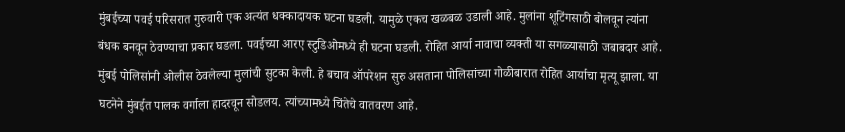मुंबईच्या पवई परिसरात गुरुवारी एक अत्यंत धक्कादायक घटना घडली. यामुळे एकच खळबळ उडाली आहे. मुलांना शूटिंगसाठी बोलवून त्यांना बंधक बनवून ठेवण्याचा प्रकार घडला. पवईच्या आरए स्टुडिओमध्ये ही घटना घडली. रोहित आर्या नावाचा व्यक्ती या सगळ्यासाठी जबाबदार आहे. मुंबई पोलिसांनी ओलीस ठेवलेल्या मुलांची सुटका केली. हे बचाव ऑपरेशन सुरु असताना पोलिसांच्या गोळीबारात रोहित आर्याचा मृत्यू झाला. या घटनेने मुंबईत पालक वर्गाला हादरवून सोडलय. त्यांच्यामध्ये चिंतेचे वातवरण आहे.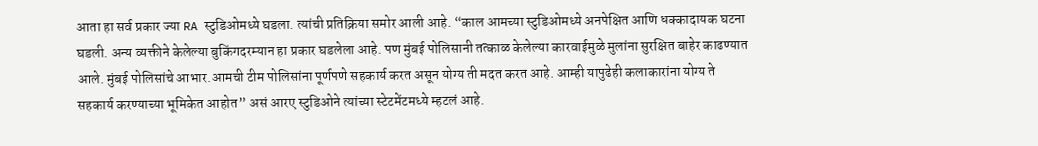आता हा सर्व प्रकार ज्या RA स्टुडिओमध्ये घडला. त्यांची प्रतिक्रिया समोर आली आहे. “काल आमच्या स्टुडिओमध्ये अनपेक्षित आणि धक्कादायक घटना घडली. अन्य व्यक्तीने केलेल्या बुकिंगदरम्यान हा प्रकार घडलेला आहे. पण मुंबई पोलिसानी तत्काळ केलेल्या कारवाईमुळे मुलांना सुरक्षित बाहेर काढण्यात आले. मुंबई पोलिसांचे आभार.आमची टीम पोलिसांना पूर्णपणे सहकार्य करत असून योग्य ती मदत करत आहे. आम्ही यापुढेही कलाकारांना योग्य ते सहकार्य करण्याच्या भूमिकेत आहोत” असं आरए स्टुडिओने त्यांच्या स्टेटमेंटमध्ये म्हटलं आहे.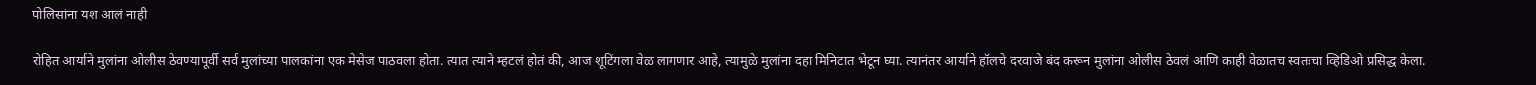पोलिसांना यश आलं नाही

रोहित आर्याने मुलांना ओलीस ठेवण्यापूर्वी सर्व मुलांच्या पालकांना एक मेसेज पाठवला होता. त्यात त्याने म्हटलं होतं की, आज शूटिंगला वेळ लागणार आहे, त्यामुळे मुलांना दहा मिनिटात भेटून घ्या. त्यानंतर आर्याने हॉलचे दरवाजे बंद करून मुलांना ओलीस ठेवलं आणि काही वेळातच स्वतःचा व्हिडिओ प्रसिद्ध केला.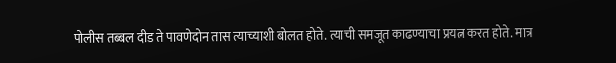पोलीस तब्बल दीड ते पावणेदोन तास त्याच्याशी बोलत होते. त्याची समजूत काढण्याचा प्रयत्न करत होते. मात्र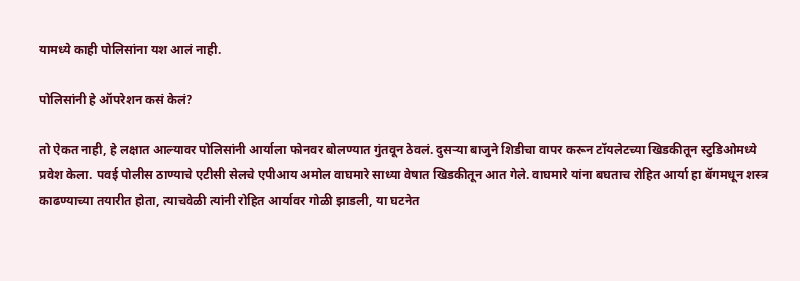यामध्ये काही पोलिसांना यश आलं नाही.

पोलिसांनी हे ऑपरेशन कसं केलं?

तो ऐकत नाही, हे लक्षात आल्यावर पोलिसांनी आर्याला फोनवर बोलण्यात गुंतवून ठेवलं. दुसऱ्या बाजुने शिडीचा वापर करून टॉयलेटच्या खिडकीतून स्टुडिओमध्ये प्रवेश केला. पवई पोलीस ठाण्याचे एटीसी सेलचे एपीआय अमोल वाघमारे साध्या वेषात खिडकीतून आत गेले. वाघमारे यांना बघताच रोहित आर्या हा बॅगमधून शस्त्र काढण्याच्या तयारीत होता, त्याचवेळी त्यांनी रोहित आर्यावर गोळी झाडली, या घटनेत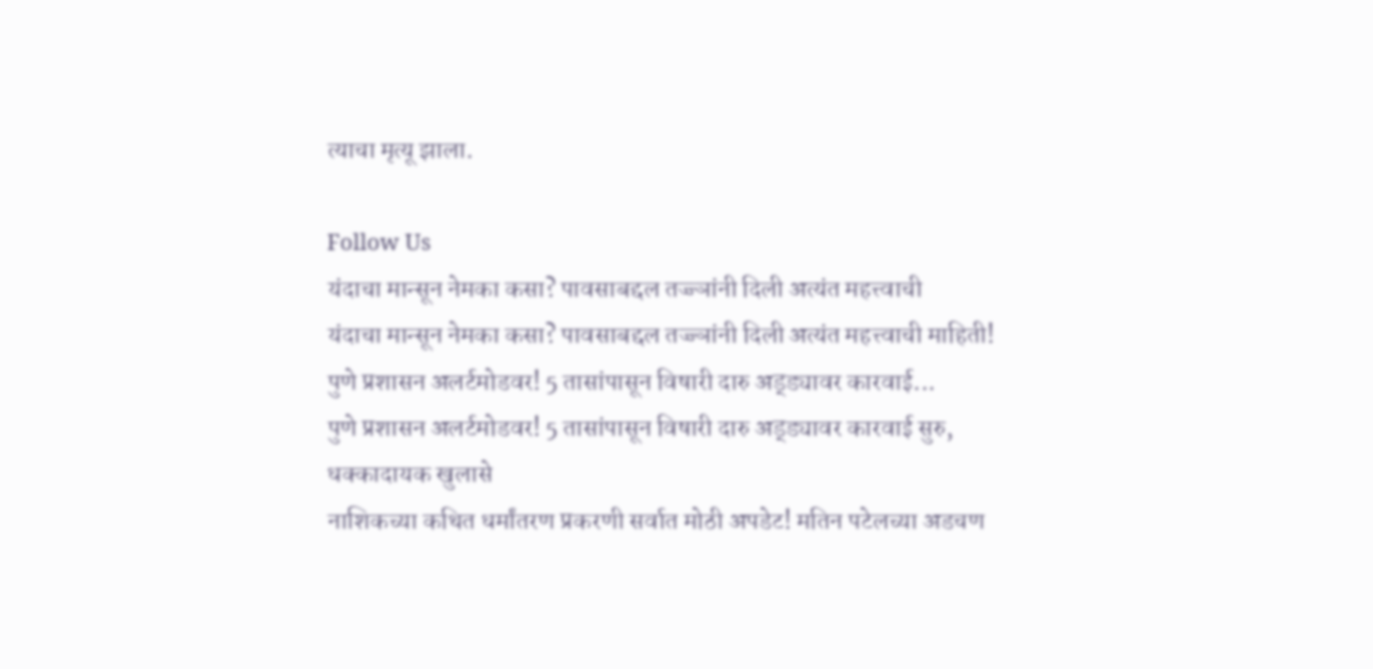त्याचा मृत्यू झाला.

Follow Us
यंदाचा मान्सून नेमका कसा? पावसाबद्दल तज्ज्ञांनी दिली अत्यंत महत्त्वाची
यंदाचा मान्सून नेमका कसा? पावसाबद्दल तज्ज्ञांनी दिली अत्यंत महत्त्वाची माहिती!
पुणे प्रशासन अलर्टमोडवर! 5 तासांपासून विषारी दारु अड्ड्यावर कारवाई...
पुणे प्रशासन अलर्टमोडवर! 5 तासांपासून विषारी दारु अड्ड्यावर कारवाई सुरु, धक्कादायक खुलासे
नाशिकच्या कथित धर्मांतरण प्रकरणी सर्वात मोठी अपडेट! मतिन पटेलच्या अडचण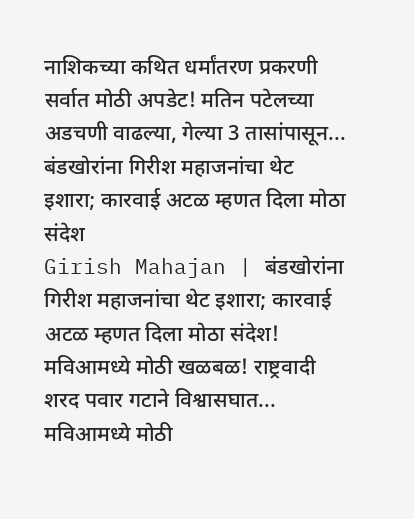नाशिकच्या कथित धर्मांतरण प्रकरणी सर्वात मोठी अपडेट! मतिन पटेलच्या अडचणी वाढल्या, गेल्या 3 तासांपासून...
बंडखोरांना गिरीश महाजनांचा थेट इशारा; कारवाई अटळ म्हणत दिला मोठा संदेश
Girish Mahajan | बंडखोरांना गिरीश महाजनांचा थेट इशारा; कारवाई अटळ म्हणत दिला मोठा संदेश!
मविआमध्ये मोठी खळबळ! राष्ट्रवादी शरद पवार गटाने विश्वासघात...
मविआमध्ये मोठी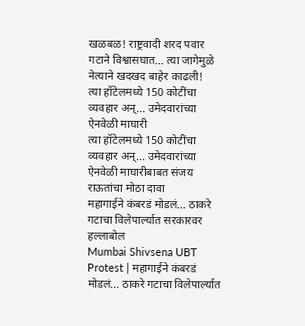खळबळ! राष्ट्रवादी शरद पवार गटाने विश्वासघात... त्या जागेमुळे नेत्याने खदखद बाहेर काढली!
त्या हॉटेलमध्ये 150 कोटींचा व्यवहार अन्... उमेदवारांच्या ऐनवेळी माघारी
त्या हॉटेलमध्ये 150 कोटींचा व्यवहार अन्... उमेदवारांच्या ऐनवेळी माघारीबाबत संजय राऊतांचा मोठा दावा
महागाईने कंबरडं मोडलं... ठाकरे गटाचा विलेपार्ल्यात सरकारवर हल्लाबोल
Mumbai Shivsena UBT Protest | महागाईने कंबरडं मोडलं... ठाकरे गटाचा विलेपार्ल्यात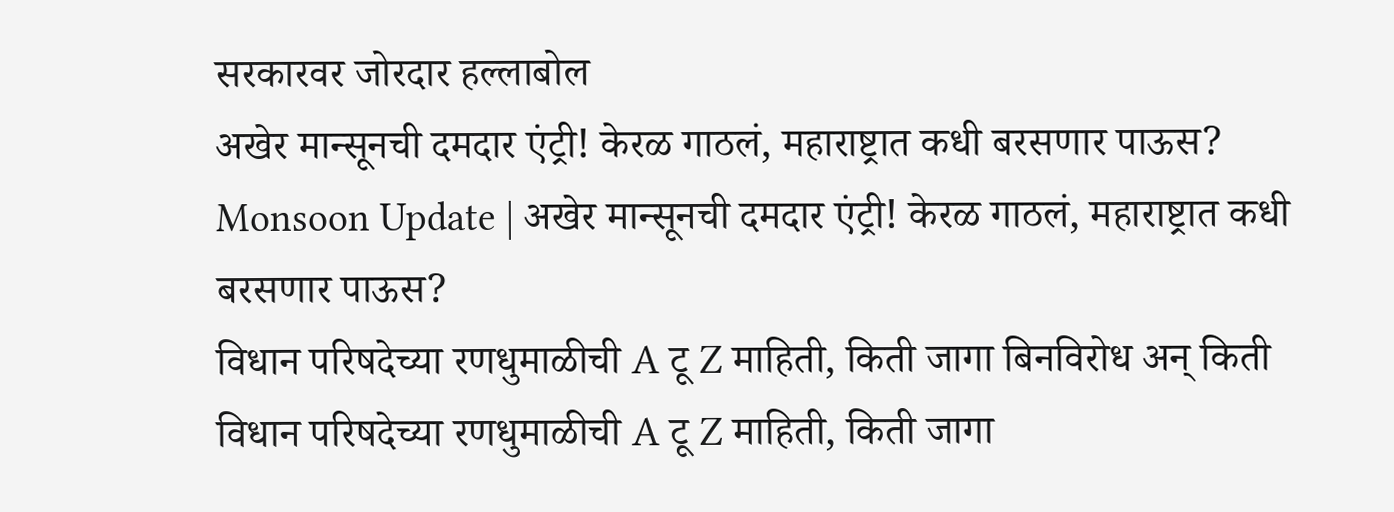सरकारवर जोरदार हल्लाबोल
अखेर मान्सूनची दमदार एंट्री! केरळ गाठलं, महाराष्ट्रात कधी बरसणार पाऊस?
Monsoon Update | अखेर मान्सूनची दमदार एंट्री! केरळ गाठलं, महाराष्ट्रात कधी बरसणार पाऊस?
विधान परिषदेच्या रणधुमाळीची A टू Z माहिती, किती जागा बिनविरोध अन् किती
विधान परिषदेच्या रणधुमाळीची A टू Z माहिती, किती जागा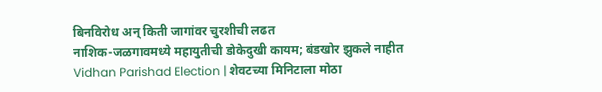बिनविरोध अन् किती जागांवर चुरशीची लढत
नाशिक-जळगावमध्ये महायुतीची डोकेदुखी कायम; बंडखोर झुकले नाहीत
Vidhan Parishad Election | शेवटच्या मिनिटाला मोठा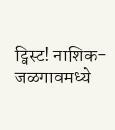ट्विस्ट! नाशिक-जळगावमध्ये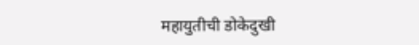महायुतीची डोकेदुखी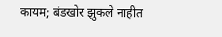कायम; बंडखोर झुकले नाहीत